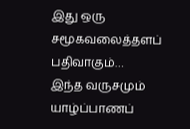இது ஒரு சமூகவலைத்தளப் பதிவாகும்…
இந்த வருசமும் யாழ்ப்பாணப்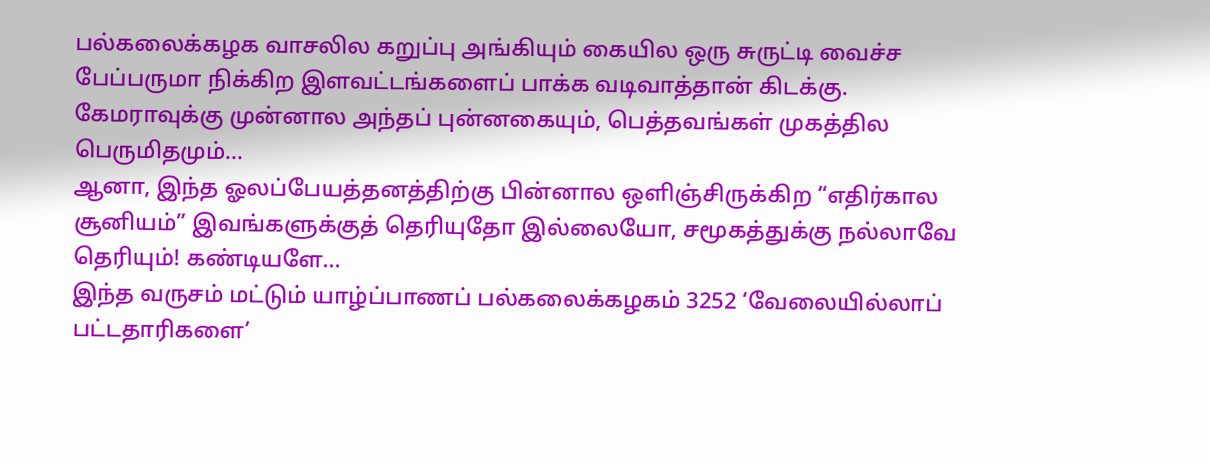பல்கலைக்கழக வாசலில கறுப்பு அங்கியும் கையில ஒரு சுருட்டி வைச்ச பேப்பருமா நிக்கிற இளவட்டங்களைப் பாக்க வடிவாத்தான் கிடக்கு. கேமராவுக்கு முன்னால அந்தப் புன்னகையும், பெத்தவங்கள் முகத்தில பெருமிதமும்…
ஆனா, இந்த ஓலப்பேயத்தனத்திற்கு பின்னால ஒளிஞ்சிருக்கிற “எதிர்கால சூனியம்” இவங்களுக்குத் தெரியுதோ இல்லையோ, சமூகத்துக்கு நல்லாவே தெரியும்! கண்டியளே…
இந்த வருசம் மட்டும் யாழ்ப்பாணப் பல்கலைக்கழகம் 3252 ‘வேலையில்லாப் பட்டதாரிகளை’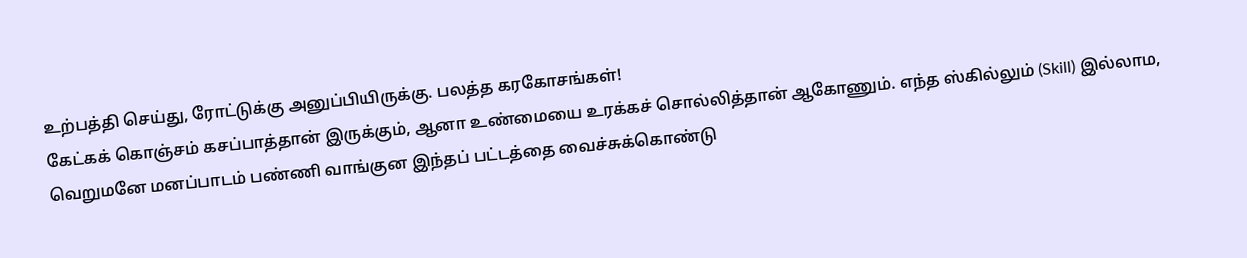உற்பத்தி செய்து, ரோட்டுக்கு அனுப்பியிருக்கு. பலத்த கரகோசங்கள்!
கேட்கக் கொஞ்சம் கசப்பாத்தான் இருக்கும், ஆனா உண்மையை உரக்கச் சொல்லித்தான் ஆகோணும். எந்த ஸ்கில்லும் (Skill) இல்லாம, வெறுமனே மனப்பாடம் பண்ணி வாங்குன இந்தப் பட்டத்தை வைச்சுக்கொண்டு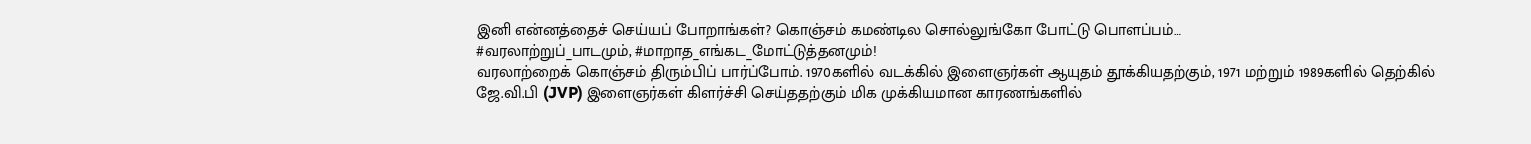இனி என்னத்தைச் செய்யப் போறாங்கள்? கொஞ்சம் கமண்டில சொல்லுங்கோ போட்டு பொளப்பம்…
#வரலாற்றுப்_பாடமும், #மாறாத_எங்கட_மோட்டுத்தனமும்!
வரலாற்றைக் கொஞ்சம் திரும்பிப் பார்ப்போம். 1970களில் வடக்கில் இளைஞர்கள் ஆயுதம் தூக்கியதற்கும், 1971 மற்றும் 1989களில் தெற்கில் ஜே.வி.பி (JVP) இளைஞர்கள் கிளர்ச்சி செய்ததற்கும் மிக முக்கியமான காரணங்களில்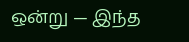ஒன்று — இந்த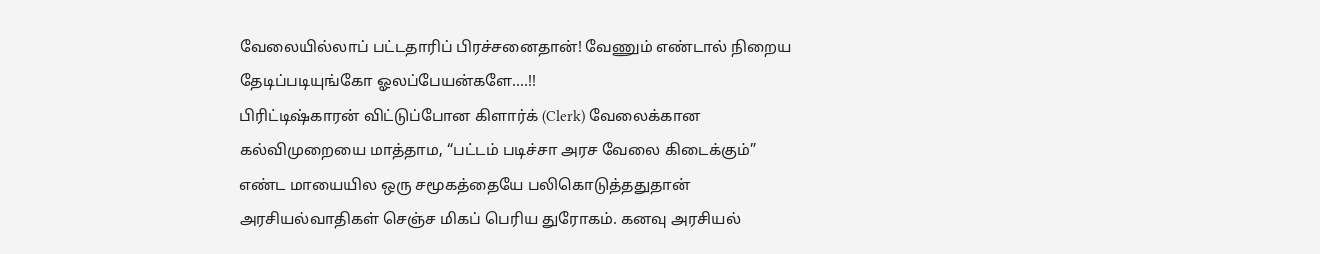வேலையில்லாப் பட்டதாரிப் பிரச்சனைதான்! வேணும் எண்டால் நிறைய தேடிப்படியுங்கோ ஓலப்பேயன்களே….!!
பிரிட்டிஷ்காரன் விட்டுப்போன கிளார்க் (Clerk) வேலைக்கான கல்விமுறையை மாத்தாம, “பட்டம் படிச்சா அரச வேலை கிடைக்கும்” எண்ட மாயையில ஒரு சமூகத்தையே பலிகொடுத்ததுதான் அரசியல்வாதிகள் செஞ்ச மிகப் பெரிய துரோகம். கனவு அரசியல்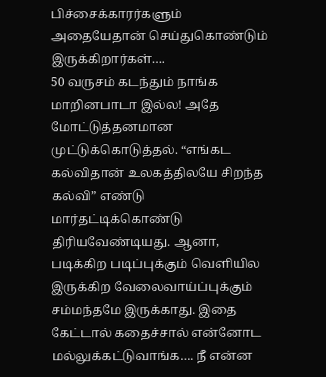பிச்சைக்காரர்களும் அதையேதான் செய்துகொண்டும் இருக்கிறார்கள்….
50 வருசம் கடந்தும் நாங்க மாறினபாடா இல்ல! அதே மோட்டுத்தனமான முட்டுக்கொடுத்தல். “எங்கட கல்விதான் உலகத்திலயே சிறந்த கல்வி” எண்டு மார்தட்டிக்கொண்டு திரியவேண்டியது. ஆனா, படிக்கிற படிப்புக்கும் வெளியில இருக்கிற வேலைவாய்ப்புக்கும் சம்மந்தமே இருக்காது. இதை கேட்டால் கதைச்சால் என்னோட மல்லுக்கட்டுவாங்க…. நீ என்ன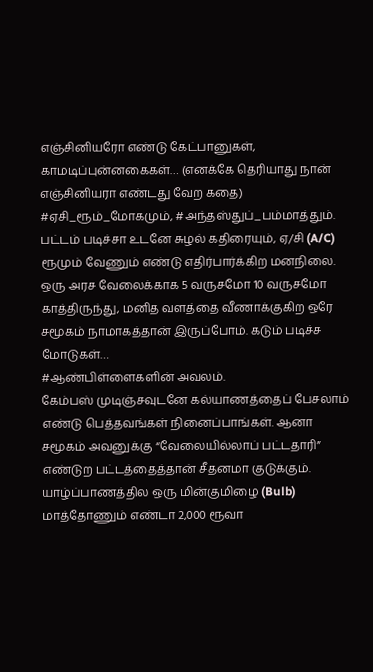எஞ்சினியரோ எண்டு கேட்பானுகள், காமடிப்புன்னகைகள்… (எனக்கே தெரியாது நான் எஞ்சினியரா எண்டது வேற கதை)
#ஏசி_ரூம்_மோகமும், #அந்தஸ்துப்_பம்மாத்தும்.
பட்டம் படிச்சா உடனே சுழல் கதிரையும், ஏ/சி (A/C) ரூமும் வேணும் எண்டு எதிர்பார்க்கிற மனநிலை. ஒரு அரச வேலைக்காக 5 வருசமோ 10 வருசமோ காத்திருந்து, மனித வளத்தை வீணாக்குகிற ஒரே சமூகம் நாமாகத்தான் இருப்போம். கடும் படிச்ச மோடுகள்…
#ஆண்பிள்ளைகளின் அவலம்.
கேம்பஸ் முடிஞ்சவுடனே கல்யாணத்தைப் பேசலாம் எண்டு பெத்தவங்கள் நினைப்பாங்கள். ஆனா சமூகம் அவனுக்கு “வேலையில்லாப் பட்டதாரி” எண்டுற பட்டத்தைத்தான் சீதனமா குடுக்கும்.
யாழ்ப்பாணத்தில ஒரு மின்குமிழை (Bulb) மாத்தோணும் எண்டா 2,000 ரூவா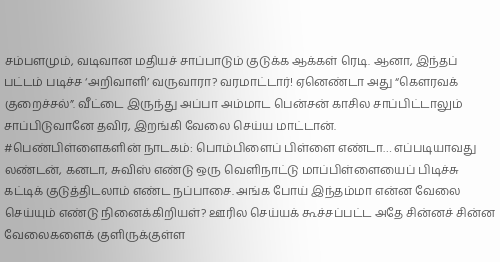சம்பளமும், வடிவான மதியச் சாப்பாடும் குடுக்க ஆக்கள் ரெடி. ஆனா, இந்தப் பட்டம் படிச்ச ‘அறிவாளி’ வருவாரா? வரமாட்டார்! ஏனெண்டா அது “கௌரவக் குறைச்சல்”. வீட்டை இருந்து அப்பா அம்மாட பென்சன் காசில சாப்பிட்டாலும் சாப்பிடுவானே தவிர, இறங்கி வேலை செய்ய மாட்டான்.
#பெண்பிள்ளைகளின் நாடகம்: பொம்பிளைப் பிள்ளை எண்டா… எப்படியாவது லண்டன், கனடா, சுவிஸ் எண்டு ஒரு வெளிநாட்டு மாப்பிள்ளையைப் பிடிச்சு கட்டிக் குடுத்திடலாம் எண்ட நப்பாசை. அங்க போய் இந்தம்மா என்ன வேலை செய்யும் எண்டு நினைக்கிறியள்? ஊரில செய்யக் கூச்சப்பட்ட அதே சின்னச் சின்ன வேலைகளைக் குளிருக்குள்ள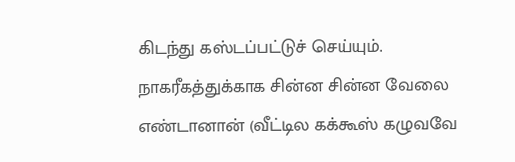கிடந்து கஸ்டப்பட்டுச் செய்யும். நாகரீகத்துக்காக சின்ன சின்ன வேலை எண்டானான் (வீட்டில கக்கூஸ் கழுவவே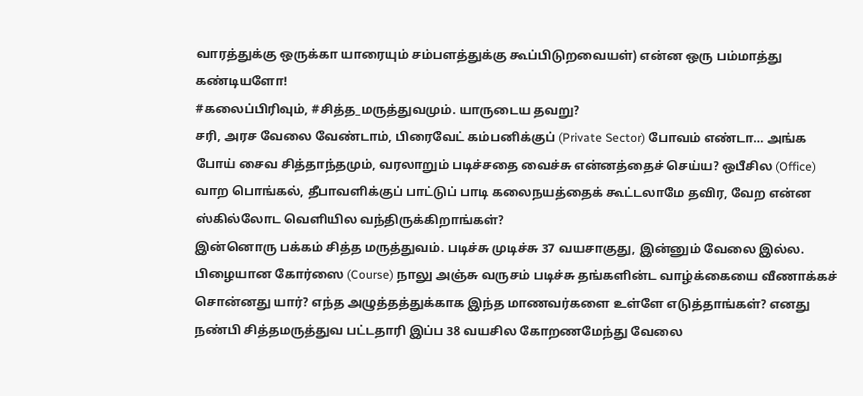வாரத்துக்கு ஒருக்கா யாரையும் சம்பளத்துக்கு கூப்பிடுறவையள்) என்ன ஒரு பம்மாத்து கண்டியளோ!
#கலைப்பிரிவும், #சித்த_மருத்துவமும். யாருடைய தவறு?
சரி, அரச வேலை வேண்டாம், பிரைவேட் கம்பனிக்குப் (Private Sector) போவம் எண்டா… அங்க போய் சைவ சித்தாந்தமும், வரலாறும் படிச்சதை வைச்சு என்னத்தைச் செய்ய? ஒபீசில (Office) வாற பொங்கல், தீபாவளிக்குப் பாட்டுப் பாடி கலைநயத்தைக் கூட்டலாமே தவிர, வேற என்ன ஸ்கில்லோட வெளியில வந்திருக்கிறாங்கள்?
இன்னொரு பக்கம் சித்த மருத்துவம். படிச்சு முடிச்சு 37 வயசாகுது, இன்னும் வேலை இல்ல. பிழையான கோர்ஸை (Course) நாலு அஞ்சு வருசம் படிச்சு தங்களின்ட வாழ்க்கையை வீணாக்கச் சொன்னது யார்? எந்த அழுத்தத்துக்காக இந்த மாணவர்களை உள்ளே எடுத்தாங்கள்? எனது நண்பி சித்தமருத்துவ பட்டதாரி இப்ப 38 வயசில கோறணமேந்து வேலை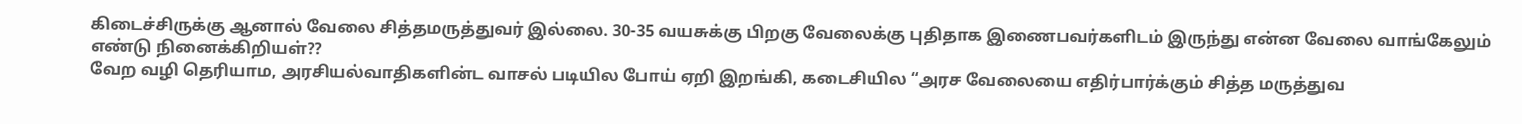கிடைச்சிருக்கு ஆனால் வேலை சித்தமருத்துவர் இல்லை. 30-35 வயசுக்கு பிறகு வேலைக்கு புதிதாக இணைபவர்களிடம் இருந்து என்ன வேலை வாங்கேலும் எண்டு நினைக்கிறியள்??
வேற வழி தெரியாம, அரசியல்வாதிகளின்ட வாசல் படியில போய் ஏறி இறங்கி, கடைசியில “அரச வேலையை எதிர்பார்க்கும் சித்த மருத்துவ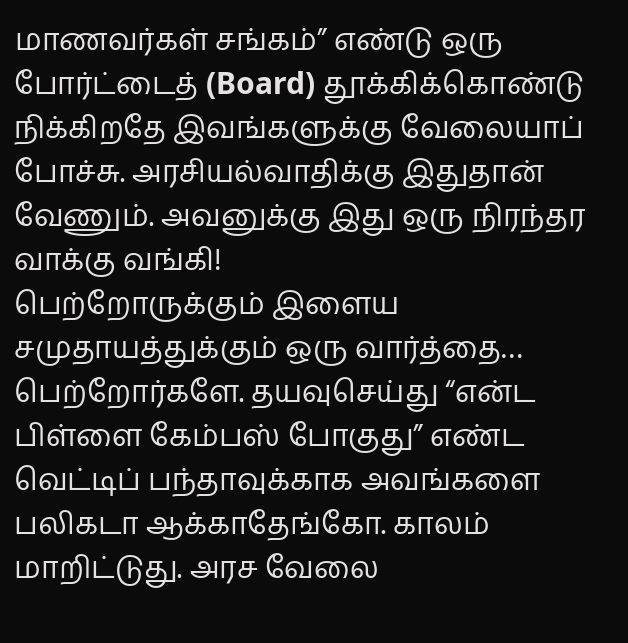மாணவர்கள் சங்கம்” எண்டு ஒரு போர்ட்டைத் (Board) தூக்கிக்கொண்டு நிக்கிறதே இவங்களுக்கு வேலையாப் போச்சு. அரசியல்வாதிக்கு இதுதான் வேணும். அவனுக்கு இது ஒரு நிரந்தர வாக்கு வங்கி!
பெற்றோருக்கும் இளைய சமுதாயத்துக்கும் ஒரு வார்த்தை…
பெற்றோர்களே. தயவுசெய்து “என்ட பிள்ளை கேம்பஸ் போகுது” எண்ட வெட்டிப் பந்தாவுக்காக அவங்களை பலிகடா ஆக்காதேங்கோ. காலம் மாறிட்டுது. அரச வேலை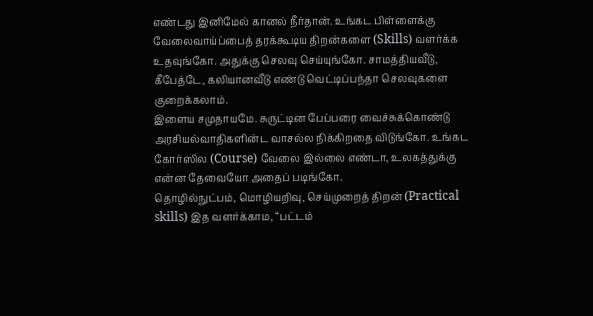எண்டது இனிமேல் கானல் நீர்தான். உங்கட பிள்ளைக்கு வேலைவாய்ப்பைத் தரக்கூடிய திறன்களை (Skills) வளர்க்க உதவுங்கோ. அதுக்கு செலவு செய்யுங்கோ. சாமத்தியவீடு, கீபேத்டே, கலியானவீடு எண்டு வெட்டிப்பந்தா செலவுகளை குறைக்கலாம்.
இளைய சமுதாயமே. சுருட்டின பேப்பரை வைச்சுக்கொண்டு அரசியல்வாதிகளின்ட வாசல்ல நிக்கிறதை விடுங்கோ. உங்கட கோர்ஸில (Course) வேலை இல்லை எண்டா, உலகத்துக்கு என்ன தேவையோ அதைப் படிங்கோ.
தொழில்நுட்பம், மொழியறிவு, செய்முறைத் திறன் (Practical skills) இத வளர்க்காம, “பட்டம்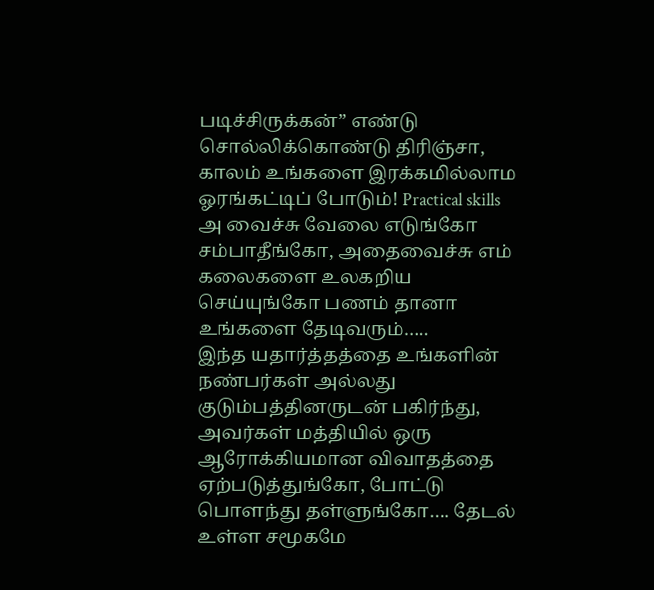படிச்சிருக்கன்” எண்டு சொல்லிக்கொண்டு திரிஞ்சா, காலம் உங்களை இரக்கமில்லாம ஓரங்கட்டிப் போடும்! Practical skills அ வைச்சு வேலை எடுங்கோ சம்பாதீங்கோ, அதைவைச்சு எம் கலைகளை உலகறிய செய்யுங்கோ பணம் தானா உங்களை தேடிவரும்…..
இந்த யதார்த்தத்தை உங்களின் நண்பர்கள் அல்லது குடும்பத்தினருடன் பகிர்ந்து, அவர்கள் மத்தியில் ஒரு ஆரோக்கியமான விவாதத்தை ஏற்படுத்துங்கோ, போட்டு பொளந்து தள்ளுங்கோ…. தேடல் உள்ள சமூகமே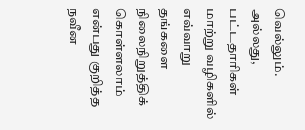வெல்லும்.
அல்லது, பட்டதாரிகள் மாற்று வழிகளில் எவ்வாறு தங்களை நிலைநிறுத்திக் கொள்ளலாம் என்பது குறித்த நவீன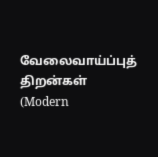வேலைவாய்ப்புத் திறன்கள் (Modern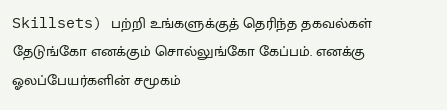Skillsets) பற்றி உங்களுக்குத் தெரிந்த தகவல்கள் தேடுங்கோ எனக்கும் சொல்லுங்கோ கேப்பம். எனக்கு ஓலப்பேயர்களின் சமூகம்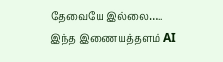தேவையே இல்லை…..
இந்த இணையத்தளம் AI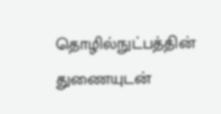தொழில்நுட்பத்தின் துணையுடன்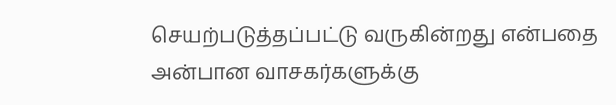செயற்படுத்தப்பட்டு வருகின்றது என்பதை அன்பான வாசகர்களுக்கு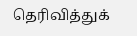தெரிவித்துக்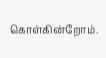கொள்கின்றோம்.